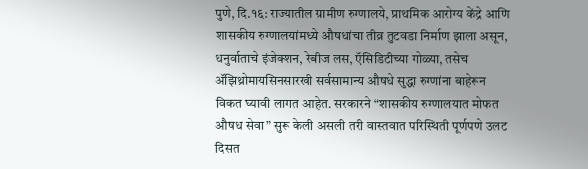पुणे, दि.१६: राज्यातील ग्रामीण रुग्णालये, प्राथमिक आरोग्य केंद्रे आणि शासकीय रुग्णालयांमध्ये औषधांचा तीव्र तुटवडा निर्माण झाला असून, धनुर्वाताचे इंजेक्शन, रेबीज लस, ऍसिडिटीच्या गोळ्या, तसेच ॲझिथ्रोमायसिनसारखी सर्वसामान्य औषधे सुद्धा रुग्णांना बाहेरून विकत घ्यावी लागत आहेत. सरकारने “शासकीय रुग्णालयात मोफत औषध सेवा” सुरू केली असली तरी वास्तवात परिस्थिती पूर्णपणे उलट दिसत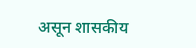असून शासकीय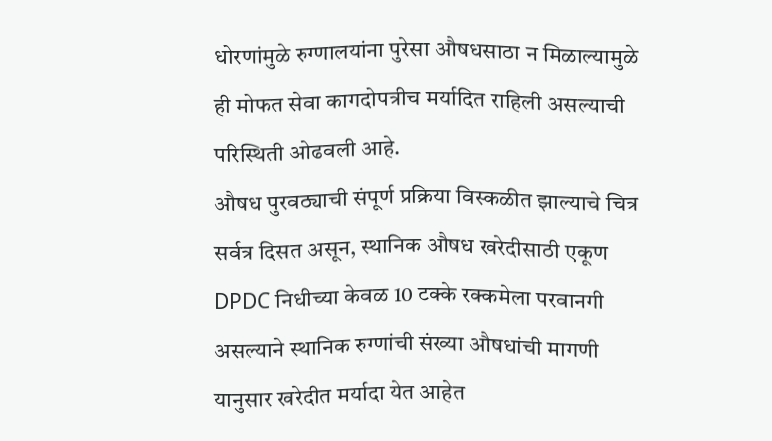धोरणांमुळे रुग्णालयांना पुरेसा औषधसाठा न मिळाल्यामुळे ही मोफत सेवा कागदोपत्रीच मर्यादित राहिली असल्याची परिस्थिती ओढवली आहे.
औषध पुरवठ्याची संपूर्ण प्रक्रिया विस्कळीत झाल्याचे चित्र सर्वत्र दिसत असून, स्थानिक औषध खरेदीसाठी एकूण DPDC निधीच्या केवळ 10 टक्के रक्कमेला परवानगी असल्याने स्थानिक रुग्णांची संख्या औषधांची मागणी यानुसार खरेदीत मर्यादा येत आहेत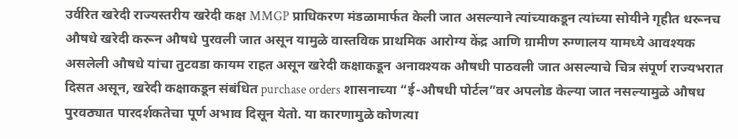उर्वरित खरेदी राज्यस्तरीय खरेदी कक्ष MMGP प्राधिकरण मंडळामार्फत केली जात असल्याने त्यांच्याकडून त्यांच्या सोयीने गृहीत धरूनच औषधे खरेदी करून औषधे पुरवली जात असून यामुळे वास्तविक प्राथमिक आरोग्य केंद्र आणि ग्रामीण रुग्णालय यामध्ये आवश्यक असलेली औषधे यांचा तुटवडा कायम राहत असून खरेदी कक्षाकडून अनावश्यक औषधी पाठवली जात असल्याचे चित्र संपूर्ण राज्यभरात दिसत असून, खरेदी कक्षाकडून संबंधित purchase orders शासनाच्या “ई-औषधी पोर्टल”वर अपलोड केल्या जात नसल्यामुळे औषध पुरवठ्यात पारदर्शकतेचा पूर्ण अभाव दिसून येतो. या कारणामुळे कोणत्या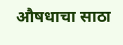औषधाचा साठा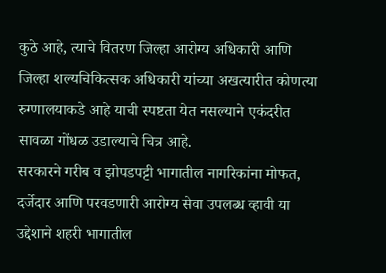कुठे आहे, त्याचे वितरण जिल्हा आरोग्य अधिकारी आणि जिल्हा शल्यचिकित्सक अधिकारी यांच्या अखत्यारीत कोणत्या रुग्णालयाकडे आहे याची स्पष्टता येत नसल्याने एकंदरीत सावळा गोंधळ उडाल्याचे चित्र आहे.
सरकारने गरीब व झोपडपट्टी भागातील नागरिकांना मोफत, दर्जेदार आणि परवडणारी आरोग्य सेवा उपलब्ध व्हावी या उद्देशाने शहरी भागातील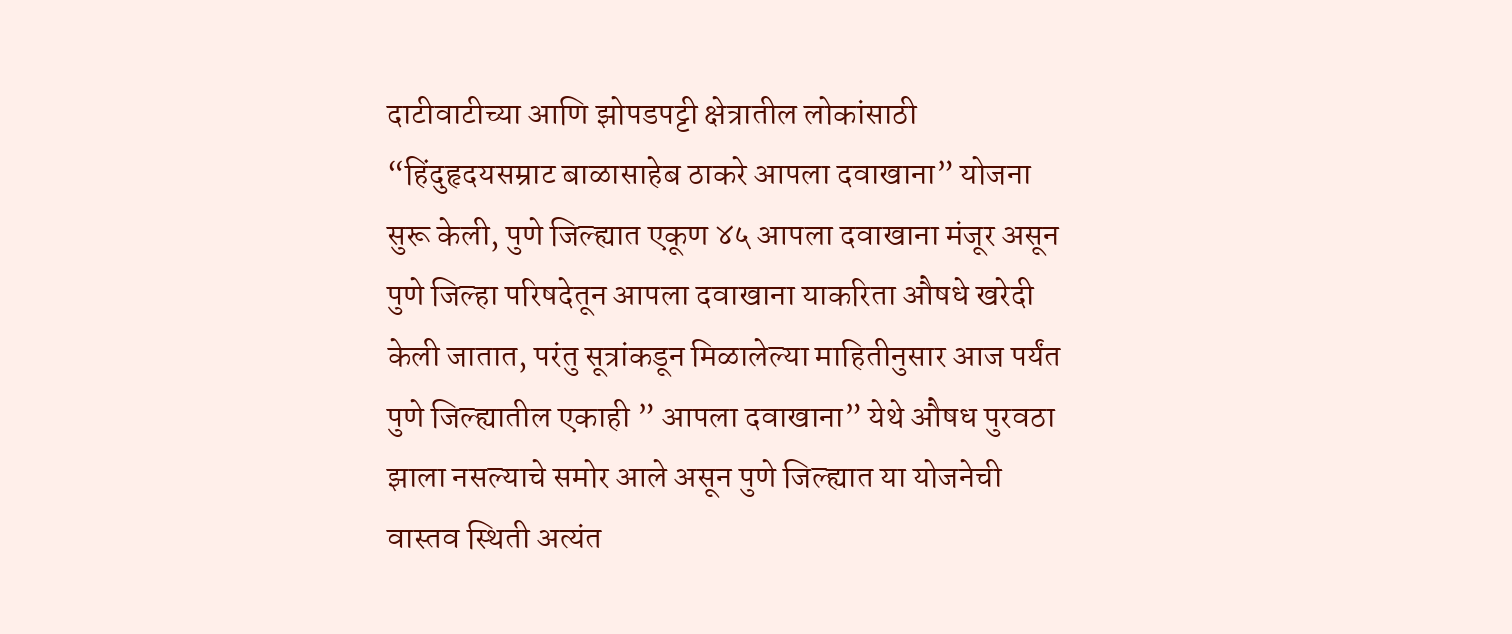दाटीवाटीच्या आणि झोपडपट्टी क्षेत्रातील लोकांसाठी “हिंदुहृदयसम्राट बाळासाहेब ठाकरे आपला दवाखाना” योजना सुरू केली, पुणे जिल्ह्यात एकूण ४५ आपला दवाखाना मंजूर असून पुणे जिल्हा परिषदेतून आपला दवाखाना याकरिता औषधे खरेदी केली जातात, परंतु सूत्रांकडून मिळालेल्या माहितीनुसार आज पर्यंत पुणे जिल्ह्यातील एकाही ” आपला दवाखाना” येथे औषध पुरवठा झाला नसल्याचे समोर आले असून पुणे जिल्ह्यात या योजनेची वास्तव स्थिती अत्यंत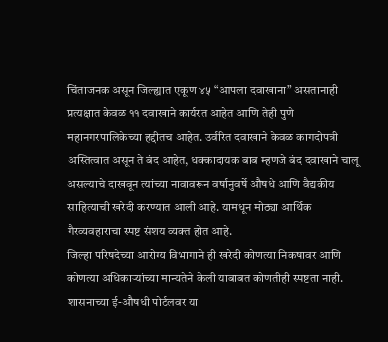चिंताजनक असून जिल्ह्यात एकूण ४५ “आपला दवाखाना” असतानाही प्रत्यक्षात केवळ ११ दवाखाने कार्यरत आहेत आणि तेही पुणे महानगरपालिकेच्या हद्दीतच आहेत. उर्वरित दवाखाने केवळ कागदोपत्री अस्तित्वात असून ते बंद आहेत, धक्कादायक बाब म्हणजे बंद दवाखाने चालू असल्याचे दाखवून त्यांच्या नावावरून वर्षानुवर्षे औषधे आणि वैद्यकीय साहित्याची खरेदी करण्यात आली आहे. यामधून मोठ्या आर्थिक गैरव्यवहाराचा स्पष्ट संशय व्यक्त होत आहे.
जिल्हा परिषदेच्या आरोग्य विभागाने ही खरेदी कोणत्या निकषावर आणि कोणत्या अधिकाऱ्यांच्या मान्यतेने केली याबाबत कोणतीही स्पष्टता नाही. शासनाच्या ई-औषधी पोर्टलवर या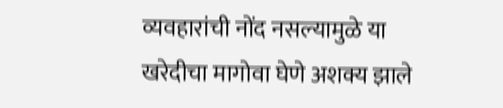व्यवहारांची नोंद नसल्यामुळे या खरेदीचा मागोवा घेणे अशक्य झाले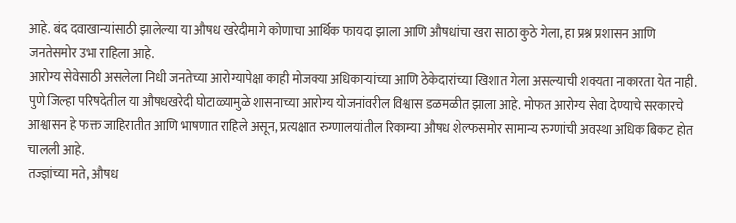आहे. बंद दवाखान्यांसाठी झालेल्या या औषध खरेदीमागे कोणाचा आर्थिक फायदा झाला आणि औषधांचा खरा साठा कुठे गेला, हा प्रश्न प्रशासन आणि जनतेसमोर उभा राहिला आहे.
आरोग्य सेवेसाठी असलेला निधी जनतेच्या आरोग्यापेक्षा काही मोजक्या अधिकाऱ्यांच्या आणि ठेकेदारांच्या खिशात गेला असल्याची शक्यता नाकारता येत नाही. पुणे जिल्हा परिषदेतील या औषधखरेदी घोटाळ्यामुळे शासनाच्या आरोग्य योजनांवरील विश्वास डळमळीत झाला आहे. मोफत आरोग्य सेवा देण्याचे सरकारचे आश्वासन हे फक्त जाहिरातीत आणि भाषणात राहिले असून, प्रत्यक्षात रुग्णालयांतील रिकाम्या औषध शेल्फसमोर सामान्य रुग्णांची अवस्था अधिक बिकट होत चालली आहे.
तज्ज्ञांच्या मते, औषध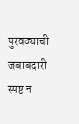पुरवठ्याची जबाबदारी स्पष्ट न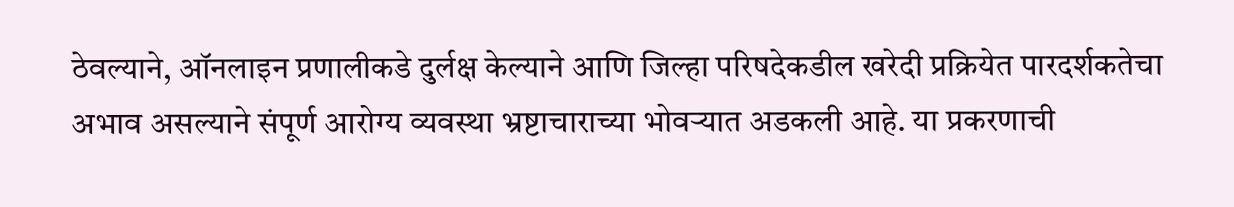ठेवल्याने, ऑनलाइन प्रणालीकडे दुर्लक्ष केल्याने आणि जिल्हा परिषदेकडील खरेदी प्रक्रियेत पारदर्शकतेचा अभाव असल्याने संपूर्ण आरोग्य व्यवस्था भ्रष्टाचाराच्या भोवऱ्यात अडकली आहे. या प्रकरणाची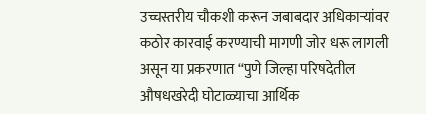उच्चस्तरीय चौकशी करून जबाबदार अधिकाऱ्यांवर कठोर कारवाई करण्याची मागणी जोर धरू लागली असून या प्रकरणात “पुणे जिल्हा परिषदेतील औषधखरेदी घोटाळ्याचा आर्थिक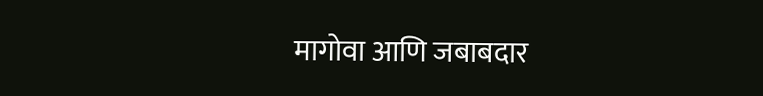मागोवा आणि जबाबदार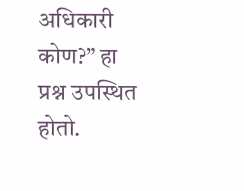अधिकारी कोण?” हा प्रश्न उपस्थित होतो.